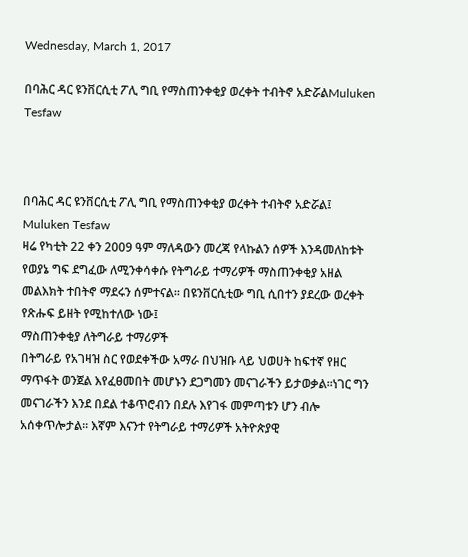Wednesday, March 1, 2017

በባሕር ዳር ዩንቨርሲቲ ፖሊ ግቢ የማስጠንቀቂያ ወረቀት ተብትኖ አድሯልMuluken Tesfaw



በባሕር ዳር ዩንቨርሲቲ ፖሊ ግቢ የማስጠንቀቂያ ወረቀት ተብትኖ አድሯል፤ Muluken Tesfaw
ዛሬ የካቲት 22 ቀን 2009 ዓም ማለዳውን መረጃ የላኩልን ሰዎች እንዳመለከቱት የወያኔ ግፍ ደግፈው ለሚንቀሳቀሱ የትግራይ ተማሪዎች ማስጠንቀቂያ አዘል መልእክት ተበትኖ ማደሩን ሰምተናል። በዩንቨርሲቲው ግቢ ሲበተን ያደረው ወረቀት የጽሑፍ ይዘት የሚከተለው ነው፤
ማስጠንቀቂያ ለትግራይ ተማሪዎች
በትግራይ የአገዛዝ ስር የወደቀችው አማራ በህዝቡ ላይ ህወሀት ከፍተኛ የዘር ማጥፋት ወንጀል እየፈፀመበት መሆኑን ደጋግመን መናገራችን ይታወቃል፡፡ነገር ግን መናገራችን እንደ በደል ተቆጥሮብን በደሉ እየገፋ መምጣቱን ሆን ብሎ አሰቀጥሎታል፡፡ እኛም እናንተ የትግራይ ተማሪዎች አትዮጵያዊ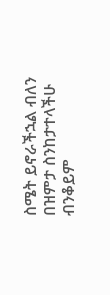ስሜት ይኖራችኋል ብለን በዝምታ ስንከታተላችሁ ብንቆይም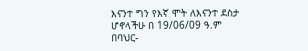እናንተ ግን የእኛ ሞት ለእናንተ ደስታ ሆኖላችሁ በ 19/06/09 ዓ.ም በባህር-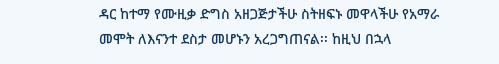ዳር ከተማ የሙዚቃ ድግስ አዘጋጅታችሁ ስትዘፍኑ መዋላችሁ የአማራ መሞት ለእናንተ ደስታ መሆኑን አረጋግጠናል፡፡ ከዚህ በኋላ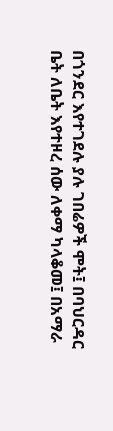በጎንደር እየተገደሉ ያሉ ገበሬዎች ሞት፤ በባህርዳር ቤት ለቤት እየተዞረ ሰው ለቀማ ካላቆመ፤ በአማራ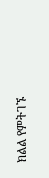ክልል የምትገኙ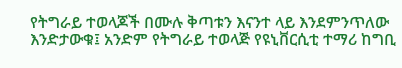የትግራይ ተወላጆች በሙሉ ቅጣቱን እናንተ ላይ እንደምንጥለው እንድታውቁ፤ አንድም የትግራይ ተወላጅ የዩኒቨርሲቲ ተማሪ ከግቢ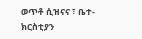ወጥቶ ሲዝናና ፣ ቤተ-ክርስቲያን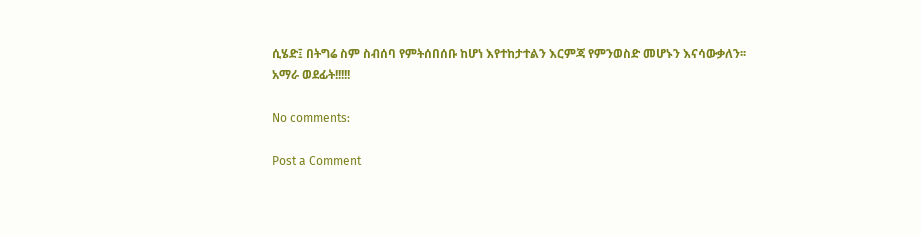ሲሄድ፤ በትግሬ ስም ስብሰባ የምትሰበሰቡ ከሆነ እየተከታተልን እርምጃ የምንወስድ መሆኑን እናሳውቃለን፡፡
አማራ ወደፊት!!!!!

No comments:

Post a Comment